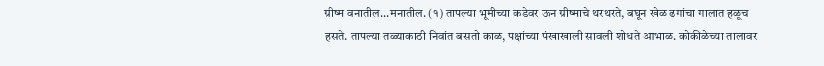ग्रीष्म वनातील...मनातील. (१) तापल्या भूमीच्या कडेवर ऊन ग्रीष्माचे थरथरते, बघून खेळ ढगांचा गालात हळूच हसते. तापल्या तळ्याकाठी निवांत बसतो काळ, पक्षांच्या पंखाखाली सावली शोधते आभाळ. कोकीळेच्या तालावर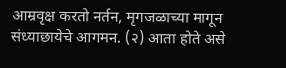आम्रवृक्ष करतो नर्तन, मृगजळाच्या मागून संध्याछायेचे आगमन. (२) आता होते असे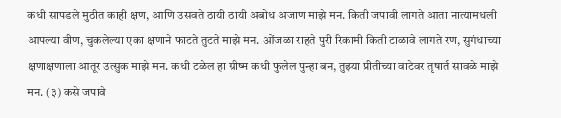कधी सापडले मुठीत काही क्षण, आणि उसवते ठायी ठायी अबोध अजाण माझे मन. किती जपावी लागते आता नात्यामधली आपल्या वीण, चुकलेल्या एका क्षणाने फाटते तुटते माझे मन. ओंजळा राहते पुरी रिकामी किती टाळावे लागते रण, सुगंधाच्या क्षणाक्षणाला आतूर उत्सुक माझे मन. कधी टळेल हा ग्रीष्म कधी फुलेल पुन्हा बन, तुझ्या प्रीतीच्या वाटेवर तृषार्त सावळे माझे मन. (३) कसे जपावे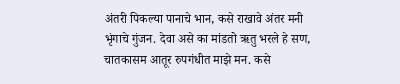अंतरी पिकल्या पानाचे भान, कसे राखावे अंतर मनी भृंगाचे गुंजन. देवा असे का मांडतो ऋतु भरले हे सण, चातकासम आतूर रुपगंधीत माझे मन. कसे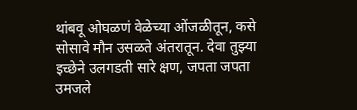थांबवू ओघळणं वेळेच्या ओंजळीतून, कसे सोसावे मौन उसळते अंतरातून. देवा तुझ्या इच्छेने उलगडती सारे क्षण, जपता जपता उमजले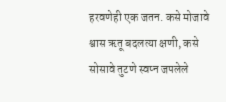हरवणेही एक जतन. कसे मोजावे श्वास ऋतू बदलत्या क्षणी, कसे सोसावे तुटणे स्वप्न जपलेले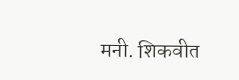मनी. शिकवीत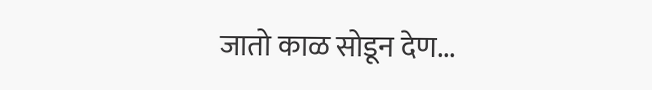जातो काळ सोडून देण...